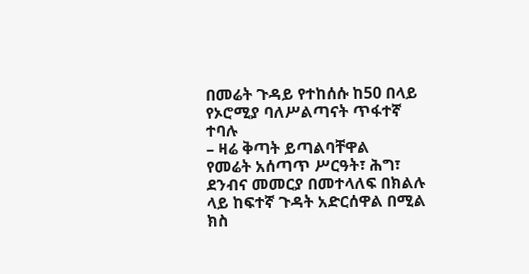በመሬት ጉዳይ የተከሰሱ ከ50 በላይ የኦሮሚያ ባለሥልጣናት ጥፋተኛ ተባሉ
– ዛሬ ቅጣት ይጣልባቸዋል
የመሬት አሰጣጥ ሥርዓት፣ ሕግ፣ ደንብና መመርያ በመተላለፍ በክልሉ ላይ ከፍተኛ ጉዳት አድርሰዋል በሚል ክስ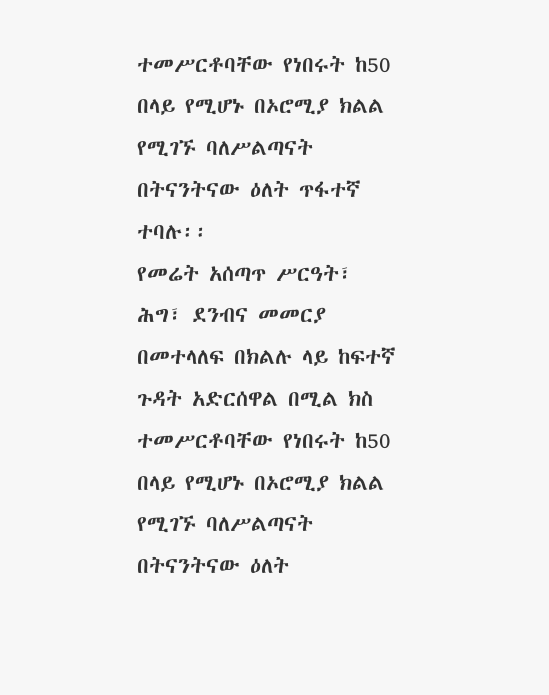ተመሥርቶባቸው የነበሩት ከ50 በላይ የሚሆኑ በኦሮሚያ ክልል የሚገኙ ባለሥልጣናት በትናንትናው ዕለት ጥፋተኛ ተባሉ፡፡
የመሬት አሰጣጥ ሥርዓት፣ ሕግ፣ ደንብና መመርያ በመተላለፍ በክልሉ ላይ ከፍተኛ ጉዳት አድርሰዋል በሚል ክስ ተመሥርቶባቸው የነበሩት ከ50 በላይ የሚሆኑ በኦሮሚያ ክልል የሚገኙ ባለሥልጣናት በትናንትናው ዕለት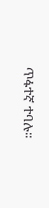ጥፋተኛ ተባሉ፡፡